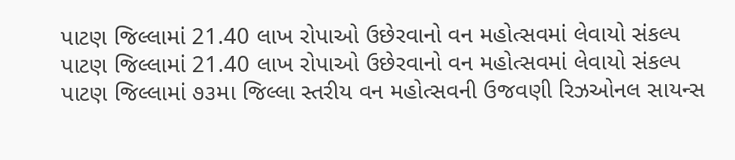પાટણ જિલ્લામાં 21.40 લાખ રોપાઓ ઉછેરવાનો વન મહોત્સવમાં લેવાયો સંકલ્પ
પાટણ જિલ્લામાં 21.40 લાખ રોપાઓ ઉછેરવાનો વન મહોત્સવમાં લેવાયો સંકલ્પ
પાટણ જિલ્લામાં ૭૩મા જિલ્લા સ્તરીય વન મહોત્સવની ઉજવણી રિઝઓનલ સાયન્સ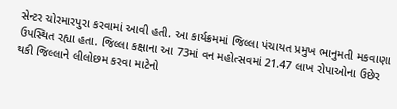સેન્ટર ચોરમારપુરા કરવામાં આવી હતી. આ કાર્યક્રમમાં જિલ્લા પંચાયત પ્રમુખ ભાનુમતી મકવાણા ઉપસ્થિત રહ્યા હતા. જિલ્લા કક્ષાના આ 73માં વન મહોત્સવમાં 21.47 લાખ રોપાઓના ઉછેર થકી જિલ્લાને લીલોછમ કરવા માટેનો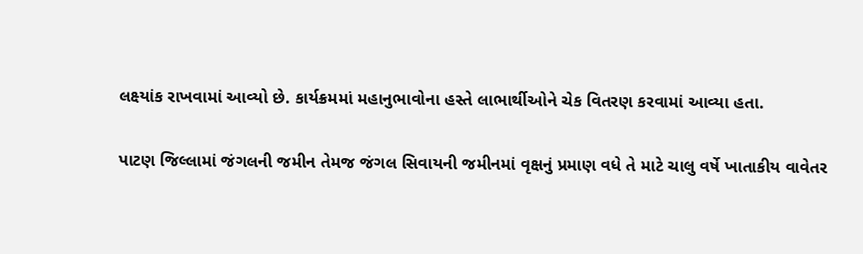લક્ષ્યાંક રાખવામાં આવ્યો છે. કાર્યક્રમમાં મહાનુભાવોના હસ્તે લાભાર્થીઓને ચેક વિતરણ કરવામાં આવ્યા હતા.

પાટણ જિલ્લામાં જંગલની જમીન તેમજ જંગલ સિવાયની જમીનમાં વૃક્ષનું પ્રમાણ વધે તે માટે ચાલુ વર્ષે ખાતાકીય વાવેતર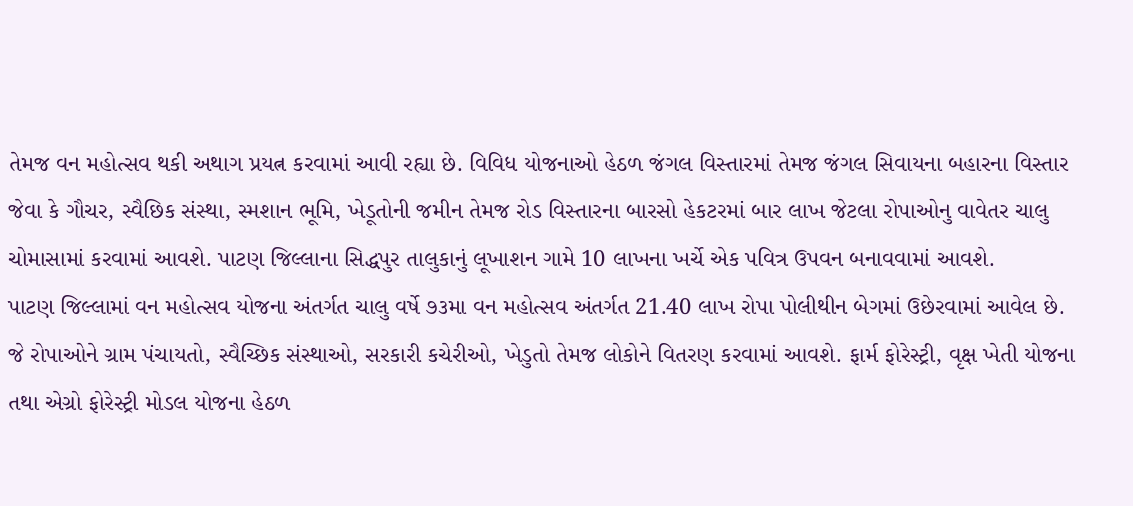તેમજ વન મહોત્સવ થકી અથાગ પ્રયત્ન કરવામાં આવી રહ્યા છે. વિવિધ યોજનાઓ હેઠળ જંગલ વિસ્તારમાં તેમજ જંગલ સિવાયના બહારના વિસ્તાર જેવા કે ગૌચર, સ્વૈછિક સંસ્થા, સ્મશાન ભૂમિ, ખેડૂતોની જમીન તેમજ રોડ વિસ્તારના બારસો હેકટરમાં બાર લાખ જેટલા રોપાઓનુ વાવેતર ચાલુ ચોમાસામાં કરવામાં આવશે. પાટણ જિલ્લાના સિદ્ધપુર તાલુકાનું લૂખાશન ગામે 10 લાખના ખર્ચે એક પવિત્ર ઉપવન બનાવવામાં આવશે.
પાટણ જિલ્લામાં વન મહોત્સવ યોજના અંતર્ગત ચાલુ વર્ષે ૭૩મા વન મહોત્સવ અંતર્ગત 21.40 લાખ રોપા પોલીથીન બેગમાં ઉછેરવામાં આવેલ છે. જે રોપાઓને ગ્રામ પંચાયતો, સ્વૈચ્છિક સંસ્થાઓ, સરકારી કચેરીઓ, ખેડુતો તેમજ લોકોને વિતરણ કરવામાં આવશે. ફાર્મ ફોરેસ્ટ્રી, વૃક્ષ ખેતી યોજના તથા એગ્રો ફોરેસ્ટ્રી મોડલ યોજના હેઠળ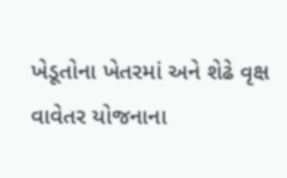ખેડૂતોના ખેતરમાં અને શેઢે વૃક્ષ વાવેતર યોજનાના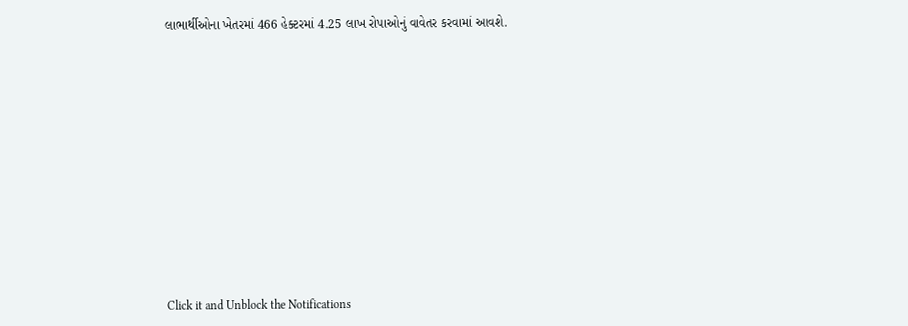લાભાર્થીઓના ખેતરમાં 466 હેક્ટરમાં 4.25 લાખ રોપાઓનું વાવેતર કરવામાં આવશે.












Click it and Unblock the Notifications